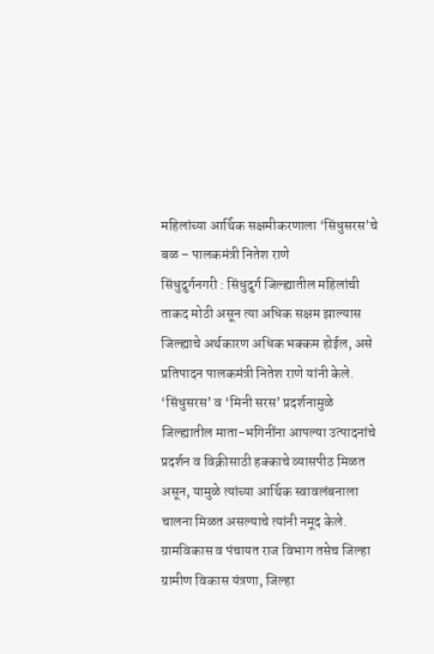महिलांच्या आर्थिक सक्षमीकरणाला ‘सिंधुसरस’चे बळ – पालकमंत्री नितेश राणे
सिंधुदुर्गनगरी : सिंधुदुर्ग जिल्ह्यातील महिलांची ताकद मोठी असून त्या अधिक सक्षम झाल्यास जिल्ह्याचे अर्थकारण अधिक भक्कम होईल, असे प्रतिपादन पालकमंत्री नितेश राणे यांनी केले. ‘सिंधुसरस’ व ‘मिनी सरस’ प्रदर्शनामुळे जिल्ह्यातील माता-भगिनींना आपल्या उत्पादनांचे प्रदर्शन व विक्रीसाठी हक्काचे व्यासपीठ मिळत असून, यामुळे त्यांच्या आर्थिक स्वावलंबनाला चालना मिळत असल्याचे त्यांनी नमूद केले.
ग्रामविकास व पंचायत राज विभाग तसेच जिल्हा ग्रामीण विकास यंत्रणा, जिल्हा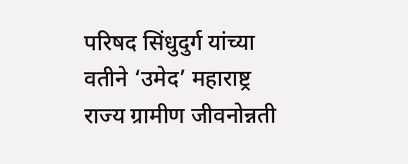परिषद सिंधुदुर्ग यांच्या वतीने ‘उमेद’ महाराष्ट्र राज्य ग्रामीण जीवनोन्नती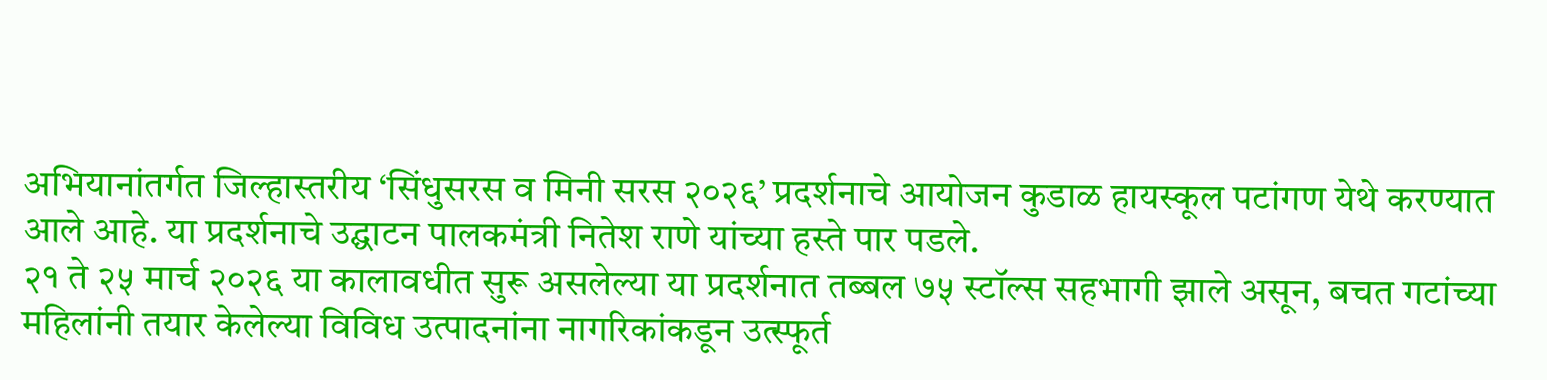अभियानांतर्गत जिल्हास्तरीय ‘सिंधुसरस व मिनी सरस २०२६’ प्रदर्शनाचे आयोजन कुडाळ हायस्कूल पटांगण येथे करण्यात आले आहे. या प्रदर्शनाचे उद्घाटन पालकमंत्री नितेश राणे यांच्या हस्ते पार पडले.
२१ ते २५ मार्च २०२६ या कालावधीत सुरू असलेल्या या प्रदर्शनात तब्बल ७५ स्टॉल्स सहभागी झाले असून, बचत गटांच्या महिलांनी तयार केलेल्या विविध उत्पादनांना नागरिकांकडून उत्स्फूर्त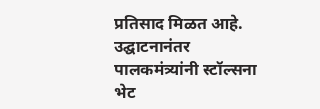प्रतिसाद मिळत आहे.
उद्घाटनानंतर पालकमंत्र्यांनी स्टॉल्सना भेट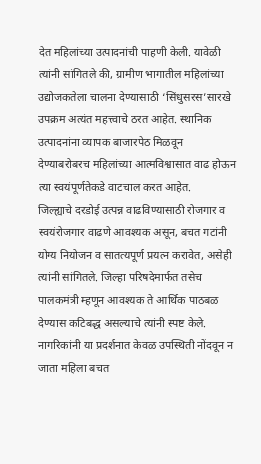देत महिलांच्या उत्पादनांची पाहणी केली. यावेळी त्यांनी सांगितले की, ग्रामीण भागातील महिलांच्या उद्योजकतेला चालना देण्यासाठी ‘सिंधुसरस’सारखे उपक्रम अत्यंत महत्त्वाचे ठरत आहेत. स्थानिक उत्पादनांना व्यापक बाजारपेठ मिळवून देण्याबरोबरच महिलांच्या आत्मविश्वासात वाढ होऊन त्या स्वयंपूर्णतेकडे वाटचाल करत आहेत.
जिल्ह्याचे दरडोई उत्पन्न वाढविण्यासाठी रोजगार व स्वयंरोजगार वाढणे आवश्यक असून, बचत गटांनी योग्य नियोजन व सातत्यपूर्ण प्रयत्न करावेत, असेही त्यांनी सांगितले. जिल्हा परिषदेमार्फत तसेच पालकमंत्री म्हणून आवश्यक ते आर्थिक पाठबळ देण्यास कटिबद्ध असल्याचे त्यांनी स्पष्ट केले. नागरिकांनी या प्रदर्शनात केवळ उपस्थिती नोंदवून न जाता महिला बचत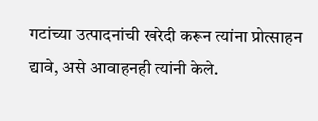गटांच्या उत्पादनांची खरेदी करून त्यांना प्रोत्साहन द्यावे, असे आवाहनही त्यांनी केले.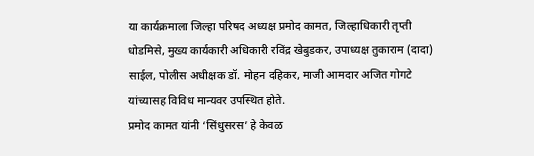या कार्यक्रमाला जिल्हा परिषद अध्यक्ष प्रमोद कामत, जिल्हाधिकारी तृप्ती धोडमिसे, मुख्य कार्यकारी अधिकारी रविंद्र खेबुडकर, उपाध्यक्ष तुकाराम (दादा) साईल, पोलीस अधीक्षक डॉ. मोहन दहिकर, माजी आमदार अजित गोगटे यांच्यासह विविध मान्यवर उपस्थित होते.
प्रमोद कामत यांनी ‘सिंधुसरस’ हे केवळ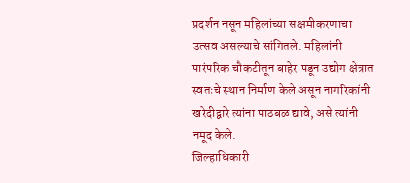प्रदर्शन नसून महिलांच्या सक्षमीकरणाचा उत्सव असल्याचे सांगितले. महिलांनी पारंपरिक चौकटीतून बाहेर पडून उद्योग क्षेत्रात स्वतःचे स्थान निर्माण केले असून नागरिकांनी खरेदीद्वारे त्यांना पाठबळ द्यावे, असे त्यांनी नमूद केले.
जिल्हाधिकारी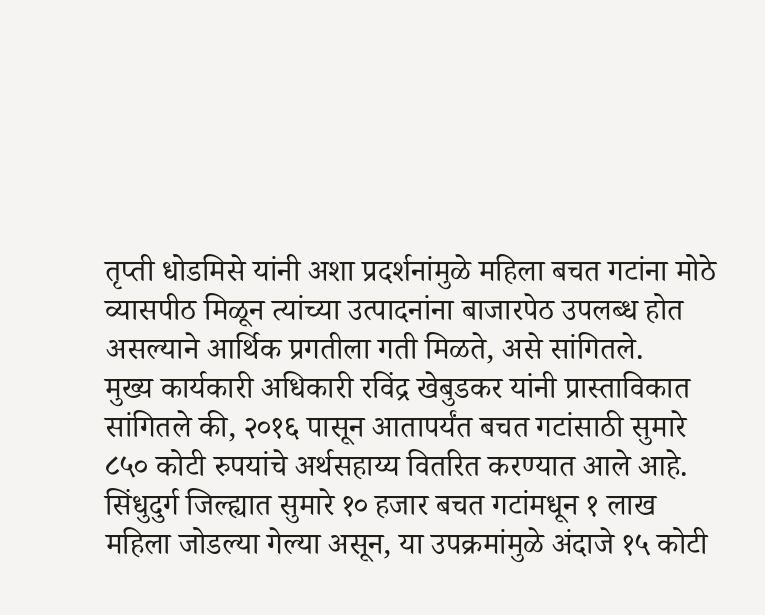तृप्ती धोडमिसे यांनी अशा प्रदर्शनांमुळे महिला बचत गटांना मोठे व्यासपीठ मिळून त्यांच्या उत्पादनांना बाजारपेठ उपलब्ध होत असल्याने आर्थिक प्रगतीला गती मिळते, असे सांगितले.
मुख्य कार्यकारी अधिकारी रविंद्र खेबुडकर यांनी प्रास्ताविकात सांगितले की, २०१६ पासून आतापर्यंत बचत गटांसाठी सुमारे ८५० कोटी रुपयांचे अर्थसहाय्य वितरित करण्यात आले आहे. सिंधुदुर्ग जिल्ह्यात सुमारे १० हजार बचत गटांमधून १ लाख महिला जोडल्या गेल्या असून, या उपक्रमांमुळे अंदाजे १५ कोटी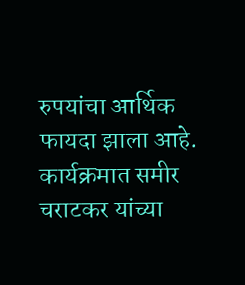रुपयांचा आर्थिक फायदा झाला आहे.
कार्यक्रमात समीर चराटकर यांच्या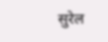सुरेल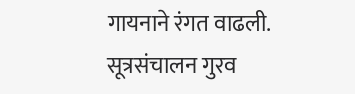गायनाने रंगत वाढली. सूत्रसंचालन गुरव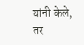यांनी केले, तर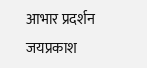आभार प्रदर्शन जयप्रकाश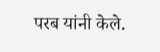परब यांनी केले.